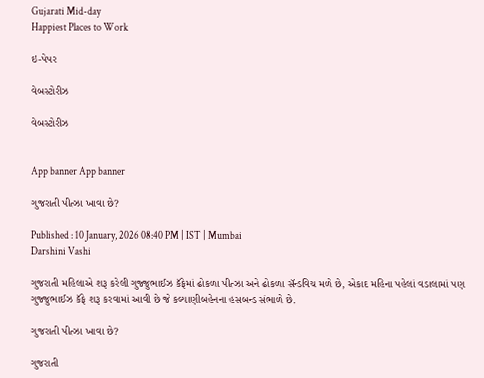Gujarati Mid-day
Happiest Places to Work

ઇ-પેપર

વેબસ્ટોરીઝ

વેબસ્ટોરીઝ


App banner App banner

ગુજરાતી પીત્ઝા ખાવા છે?

Published : 10 January, 2026 08:40 PM | IST | Mumbai
Darshini Vashi

ગુજરાતી મહિલાએ શરૂ કરેલી ગુજ્જુભાઈઝ કૅફેમાં ઢોકળા પીત્ઝા અને ઢોકળા સૅન્ડવિચ મળે છે, એકાદ મહિના પહેલાં વડાલામાં પણ ગુજ્જુભાઈઝ કૅફે શરૂ કરવામાં આવી છે જે કલ્યાણીબહેનના હસબન્ડ સંભાળે છે.

ગુજરાતી પીત્ઝા ખાવા છે?

ગુજરાતી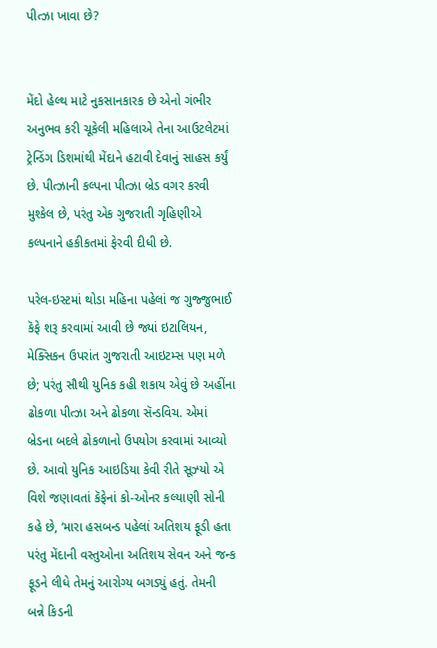પીત્ઝા ખાવા છે?


મેંદો હેલ્થ માટે નુકસાનકારક છે એનો ગંભીર અનુભવ કરી ચૂકેલી મહિલાએ તેના આઉટલેટમાં ટ્રેન્ડિંગ ડિશમાંથી મેંદાને હટાવી દેવાનું સાહસ કર્યું છે. પીત્ઝાની કલ્પના પીત્ઝા બ્રેડ વગર કરવી મુશ્કેલ છે, પરંતુ એક ગુજરાતી ગૃહિણીએ કલ્પનાને હકીકતમાં ફેરવી દીધી છે.

પરેલ-ઇસ્ટમાં થોડા મહિના પહેલાં જ ગુજ્જુભાઈ કૅફે શરૂ કરવામાં આવી છે જ્યાં ઇટાલિયન, મેક્સિકન ઉપરાંત ગુજરાતી આઇટમ્સ પણ મળે છે; પરંતુ સૌથી યુનિક કહી શકાય એવું છે અહીંના ઢોકળા પીત્ઝા અને ઢોકળા સૅન્ડવિચ. એમાં બ્રેડના બદલે ઢોકળાનો ઉપયોગ કરવામાં આવ્યો છે. આવો યુનિક આઇડિયા કેવી રીતે સૂઝ્યો એ વિશે જણાવતાં કૅફેનાં કો-ઓનર કલ્યાણી સોની કહે છે, ‘મારા હસબન્ડ પહેલાં અતિશય ફૂડી હતા પરંતુ મેંદાની વસ્તુઓના અતિશય સેવન અને જન્ક ફૂડને લીધે તેમનું આરોગ્ય બગડ્યું હતું. તેમની બન્ને કિડની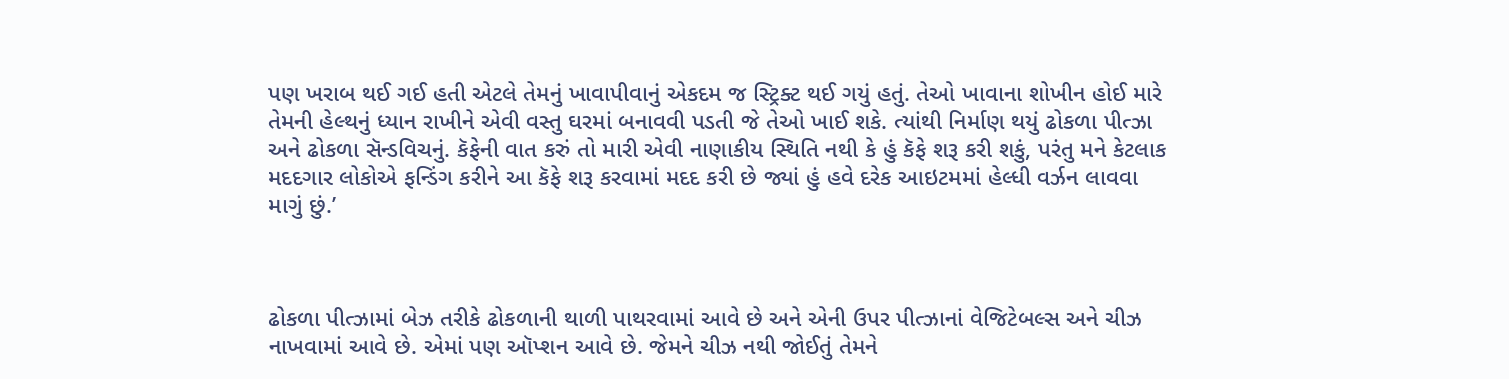પણ ખરાબ થઈ ગઈ હતી એટલે તેમનું ખાવાપીવાનું એકદમ જ સ્ટ્રિક્ટ થઈ ગયું હતું. તેઓ ખાવાના શોખીન હોઈ મારે તેમની હેલ્થનું ધ્યાન રાખીને એવી વસ્તુ ઘરમાં બનાવવી પડતી જે તેઓ ખાઈ શકે. ત્યાંથી નિર્માણ થયું ઢોકળા પીત્ઝા અને ઢોકળા સૅન્ડવિચનું. કૅફેની વાત કરું તો મારી એવી નાણાકીય સ્થિતિ નથી કે હું કૅફે શરૂ કરી શકું, પરંતુ મને કેટલાક મદદગાર લોકોએ ફન્ડિંગ કરીને આ કૅફે શરૂ કરવામાં મદદ કરી છે જ્યાં હું હવે દરેક આઇટમમાં હેલ્ધી વર્ઝન લાવવા માગું છું.’



ઢોકળા પીત્ઝામાં બેઝ તરીકે ઢોકળાની થાળી પાથરવામાં આવે છે અને એની ઉપર પીત્ઝાનાં વેજિટેબલ્સ અને ચીઝ નાખવામાં આવે છે. એમાં પણ ઑપ્શન આવે છે. જેમને ચીઝ નથી જોઈતું તેમને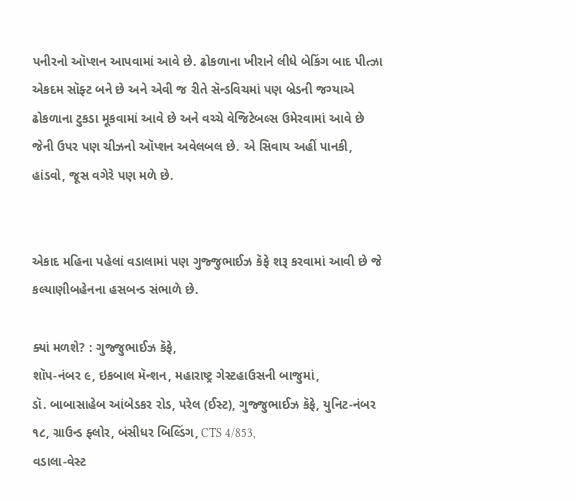પનીરનો ઑપ્શન આપવામાં આવે છે. ઢોકળાના ખીરાને લીધે બેકિંગ બાદ પીત્ઝા એકદમ સૉફ્ટ બને છે અને એવી જ રીતે સૅન્ડવિચમાં પણ બ્રેડની જગ્યાએ ઢોકળાના ટુકડા મૂકવામાં આવે છે અને વચ્ચે વેજિટેબલ્સ ઉમેરવામાં આવે છે જેની ઉપર પણ ચીઝનો ઑપ્શન અવેલબલ છે. એ સિવાય અહીં પાનકી, હાંડવો, જૂસ વગેરે પણ મળે છે.


એકાદ મહિના પહેલાં વડાલામાં પણ ગુજ્જુભાઈઝ કૅફે શરૂ કરવામાં આવી છે જે કલ્યાણીબહેનના હસબન્ડ સંભાળે છે.

ક્યાં મળશે? : ગુજ્જુભાઈઝ કૅફે,
શૉપ-નંબર ૯, ઇકબાલ મૅન્શન, મહારાષ્ટ્ર ગેસ્ટહાઉસની બાજુમાં,
ડૉ. બાબાસાહેબ આંબેડકર રોડ, પરેલ (ઈસ્ટ), ગુજ્જુભાઈઝ કૅફે, યુનિટ-નંબર
૧૮, ગ્રાઉન્ડ ફ્લોર, બંસીધર બિલ્ડિંગ, CTS 4/853,
વડાલા-વેસ્ટ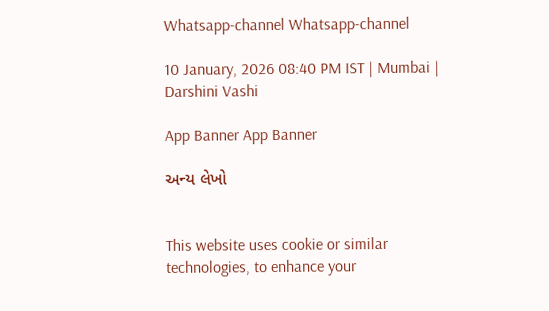Whatsapp-channel Whatsapp-channel

10 January, 2026 08:40 PM IST | Mumbai | Darshini Vashi

App Banner App Banner

અન્ય લેખો


This website uses cookie or similar technologies, to enhance your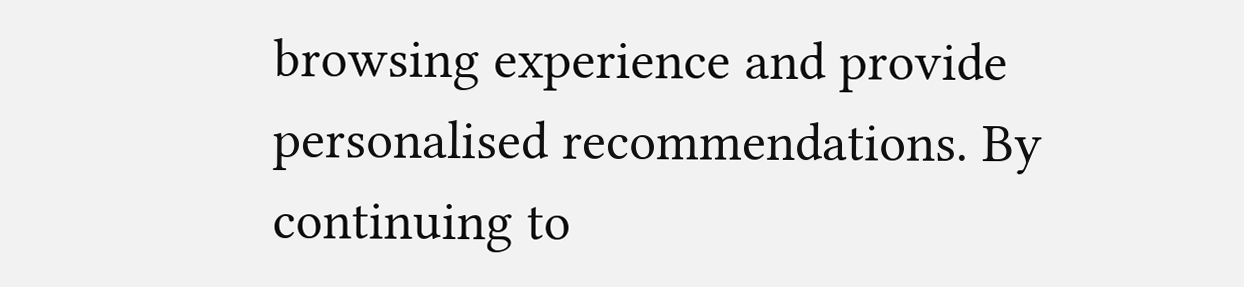browsing experience and provide personalised recommendations. By continuing to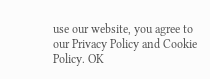use our website, you agree to our Privacy Policy and Cookie Policy. OK